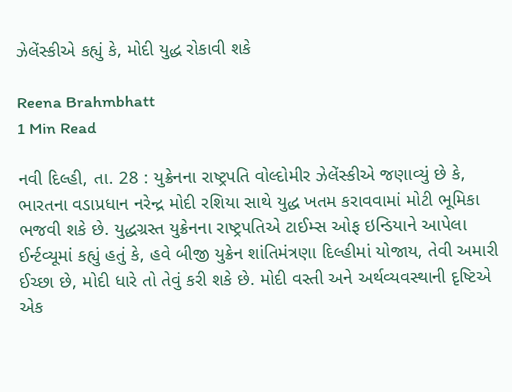ઝેલેંસ્કીએ કહ્યું કે, મોદી યુદ્ધ રોકાવી શકે

Reena Brahmbhatt
1 Min Read

નવી દિલ્હી, તા. 28 : યુક્રેનના રાષ્ટ્રપતિ વોલ્દોમીર ઝેલેંસ્કીએ જણાવ્યું છે કે, ભારતના વડાપ્રધાન નરેન્દ્ર મોદી રશિયા સાથે યુદ્ધ ખતમ કરાવવામાં મોટી ભૂમિકા ભજવી શકે છે. યુદ્ધગ્રસ્ત યુક્રેનના રાષ્ટ્રપતિએ ટાઈમ્સ ઓફ ઇન્ડિયાને આપેલા ઈર્ન્ટવ્યૂમાં કહ્યું હતું કે, હવે બીજી યુક્રેન શાંતિમંત્રણા દિલ્હીમાં યોજાય, તેવી અમારી ઈચ્છા છે, મોદી ધારે તો તેવું કરી શકે છે. મોદી વસ્તી અને અર્થવ્યવસ્થાની દૃષ્ટિએ એક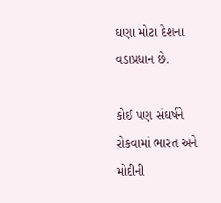ઘણા મોટા દેશના વડાપ્રધાન છે.

કોઈ પણ સંઘર્ષને રોકવામાં ભારત અને મોદીની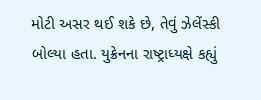મોટી અસર થઈ શકે છે, તેવું ઝેલેંસ્કી બોલ્યા હતા. યુક્રેનના રાષ્ટ્રાધ્યક્ષે કહ્યું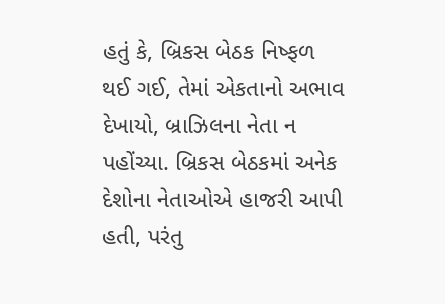હતું કે, બ્રિકસ બેઠક નિષ્ફળ થઈ ગઈ, તેમાં એકતાનો અભાવ દેખાયો, બ્રાઝિલના નેતા ન પહોંચ્યા. બ્રિકસ બેઠકમાં અનેક દેશોના નેતાઓએ હાજરી આપી હતી, પરંતુ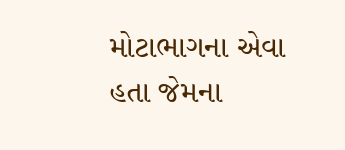મોટાભાગના એવા હતા જેમના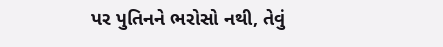પર પુતિનને ભરોસો નથી, તેવું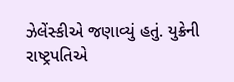ઝેલેંસ્કીએ જણાવ્યું હતું. યુક્રેની રાષ્ટ્રપતિએ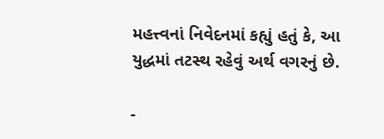મહત્ત્વનાં નિવેદનમાં કહ્યું હતું કે, આ યુદ્ધમાં તટસ્થ રહેવું અર્થ વગરનું છે.

-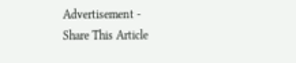Advertisement -
Share This Article